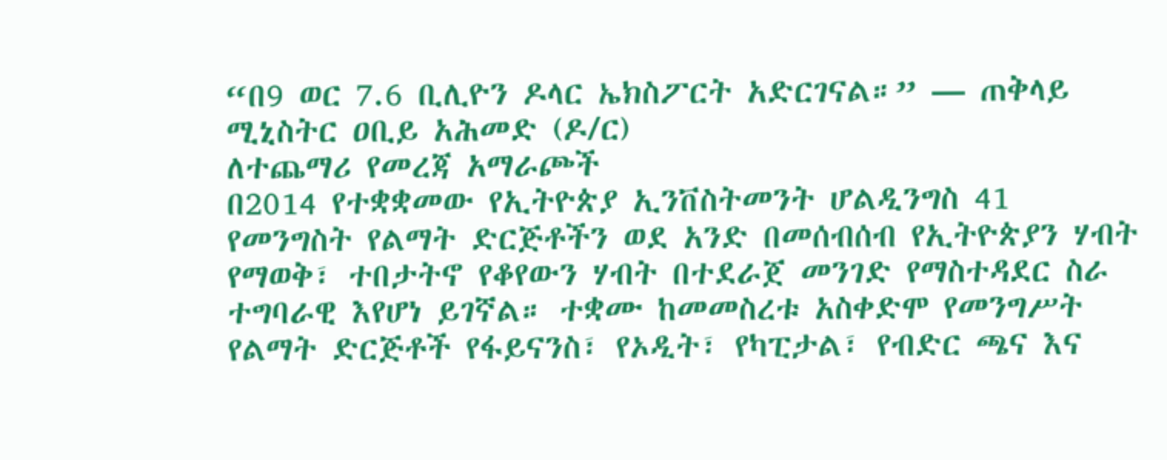“በ9 ወር 7.6 ቢሊዮን ዶላር ኤክስፖርት አድርገናል።” — ጠቅላይ ሚኒስትር ዐቢይ አሕመድ (ዶ/ር)
ለተጨማሪ የመረጃ አማራጮች
በ2014 የተቋቋመው የኢትዮጵያ ኢንቨስትመንት ሆልዲንግስ 41 የመንግስት የልማት ድርጅቶችን ወደ አንድ በመሰብሰብ የኢትዮጵያን ሃብት የማወቅ፣ ተበታትኖ የቆየውን ሃብት በተደራጀ መንገድ የማስተዳደር ስራ ተግባራዊ እየሆነ ይገኛል። ተቋሙ ከመመስረቱ አስቀድሞ የመንግሥት የልማት ድርጅቶች የፋይናንስ፣ የኦዲት፣ የካፒታል፣ የብድር ጫና እና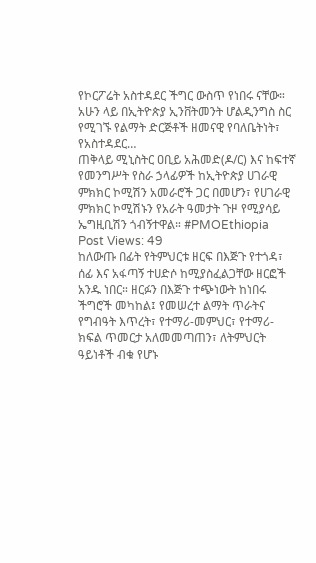የኮርፖሬት አስተዳደር ችግር ውስጥ የነበሩ ናቸው። አሁን ላይ በኢትዮጵያ ኢንቨትመንት ሆልዲንግስ ስር የሚገኙ የልማት ድርጅቶች ዘመናዊ የባለቤትነት፣ የአስተዳደር…
ጠቅላይ ሚኒስትር ዐቢይ አሕመድ(ዶ/ር) እና ከፍተኛ የመንግሥት የስራ ኃላፊዎች ከኢትዮጵያ ሀገራዊ ምክክር ኮሚሽን አመራሮች ጋር በመሆን፣ የሀገራዊ ምክክር ኮሚሽኑን የአራት ዓመታት ጉዞ የሚያሳይ ኤግዚቢሽን ጎብኝተዋል። #PMOEthiopia Post Views: 49
ከለውጡ በፊት የትምህርቱ ዘርፍ በእጅጉ የተጎዳ፣ ሰፊ እና አፋጣኝ ተሀድሶ ከሚያስፈልጋቸው ዘርፎች አንዱ ነበር። ዘርፉን በእጅጉ ተጭነውት ከነበሩ ችግሮች መካከል፤ የመሠረተ ልማት ጥራትና የግብዓት እጥረት፣ የተማሪ-መምህር፣ የተማሪ-ክፍል ጥመርታ አለመመጣጠን፣ ለትምህርት ዓይነቶች ብቁ የሆኑ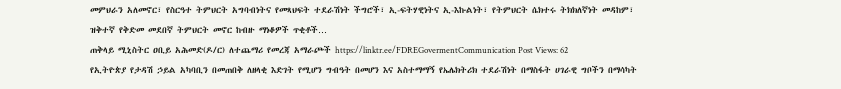መምህራን አለመኖር፣ የስርዓተ ትምህርት አግባብነትና የመጻህፍት ተደራሽነት ችግሮች፣ ኢ-ፍትሃዊነትና ኢ-እኩልነት፣ የትምህርት ሴክተሩ ትክክለኛነት መዳከም፣ ዝቅተኛ የቅድመ መደበኛ ትምህርት መኖር ከብዙ ማነቆዎች ጥቂቶች…
ጠቅላይ ሚኒስትር ዐቢይ አሕመድ(ዶ/ር) ለተጨማሪ የመረጃ አማራጮች https://linktr.ee/FDREGovermentCommunication Post Views: 62
የኢትዮጵያ የታዳሽ ኃይል አካባቢን በመጠበቅ ለዘላቂ እድገት የሚሆን ግብዓት በመሆን እና አስተማማኝ የኤሌክትሪክ ተደራሽነት በማስፋት ሀገራዊ ግቦችን በማሳካት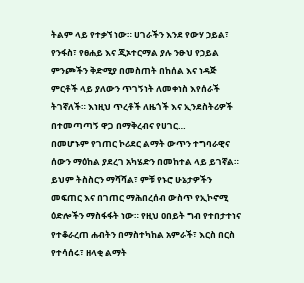ትልም ላይ የተቃኘ ነው። ሀገራችን እንደ የውሃ ኃይል፣ የንፋስ፣ የፀሐይ እና ጂኦተርማል ያሉ ንፁህ የኃይል ምንጮችን ቅድሚያ በመስጠት በከሰል እና ነዳጅ ምርቶች ላይ ያለውን ጥገኝነት ለመቀነስ እየሰራች ትገኛለች። እነዚህ ጥረቶች ለዜጎች እና ኢንደስትሪዎች በተመጣጣኝ ዋጋ በማቅረብና የሀገር…
በመሆኑም የገጠር ኮሪደር ልማት ውጥን ተግባራዊና ሰውን ማዕከል ያደረገ አካሄድን በመከተል ላይ ይገኛል። ይህም ትስስርን ማሻሻል፣ ምቹ የኑሮ ሁኔታዎችን መፍጠር እና በገጠር ማሕበረሰብ ውስጥ የኢኮኖሚ ዕድሎችን ማስፋፋት ነው። የዚህ ዐበይት ግብ የተበታተነና የተቆራረጠ ሐብትን በማስተካከል አምራች፣ እርስ በርስ የተሳሰሩ፣ ዘላቂ ልማት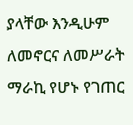ያላቸው እንዲሁም ለመኖርና ለመሥራት ማራኪ የሆኑ የገጠር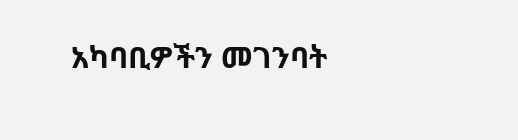አካባቢዎችን መገንባት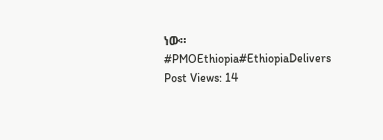ነው። #PMOEthiopia#EthiopiaDelivers Post Views: 14